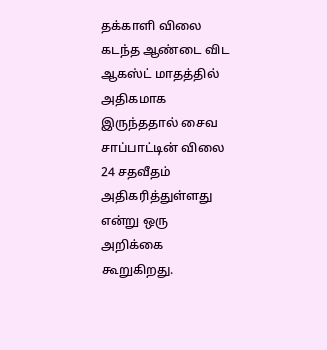தக்காளி விலை கடந்த ஆண்டை விட ஆகஸ்ட் மாதத்தில் அதிகமாக இருந்ததால் சைவ சாப்பாட்டின் விலை 24 சதவீதம் அதிகரித்துள்ளது என்று ஒரு அறிக்கை கூறுகிறது.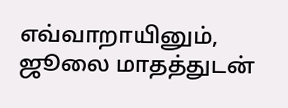எவ்வாறாயினும், ஜூலை மாதத்துடன்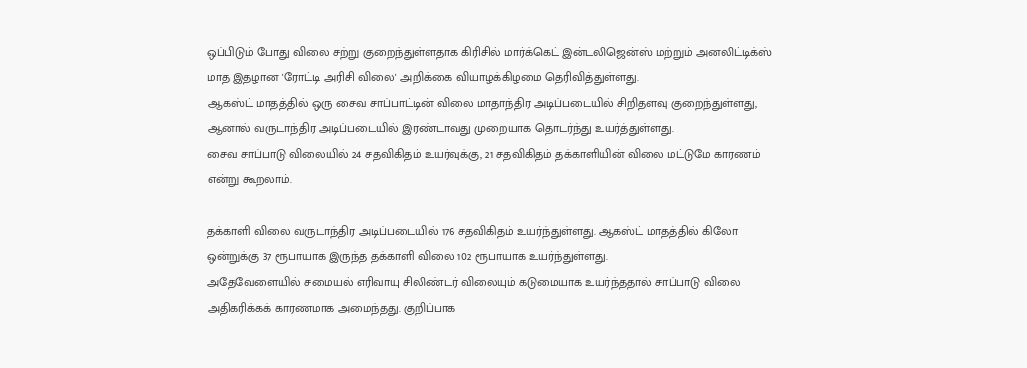ஒப்பிடும் போது விலை சற்று குறைந்துள்ளதாக கிரிசில் மார்க்கெட் இன்டலிஜென்ஸ் மற்றும் அனலிட்டிக்ஸ் மாத இதழான 'ரோட்டி அரிசி விலை' அறிக்கை வியாழக்கிழமை தெரிவித்துள்ளது.
ஆகஸ்ட் மாதத்தில் ஒரு சைவ சாப்பாட்டின் விலை மாதாந்திர அடிப்படையில் சிறிதளவு குறைந்துள்ளது, ஆனால் வருடாந்திர அடிப்படையில் இரண்டாவது முறையாக தொடர்ந்து உயர்த்துள்ளது.
சைவ சாப்பாடு விலையில் 24 சதவிகிதம் உயர்வுக்கு, 21 சதவிகிதம் தக்காளியின் விலை மட்டுமே காரணம் என்று கூறலாம்.

தக்காளி விலை வருடாந்திர அடிப்படையில் 176 சதவிகிதம் உயர்ந்துள்ளது. ஆகஸ்ட் மாதத்தில் கிலோ ஒன்றுக்கு 37 ரூபாயாக இருந்த தக்காளி விலை 102 ரூபாயாக உயர்ந்துள்ளது.
அதேவேளையில் சமையல் எரிவாயு சிலிண்டர் விலையும் கடுமையாக உயர்ந்ததால் சாப்பாடு விலை அதிகரிக்கக் காரணமாக அமைந்தது. குறிப்பாக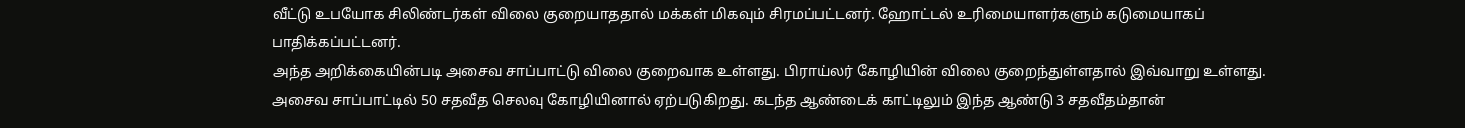வீட்டு உபயோக சிலிண்டர்கள் விலை குறையாததால் மக்கள் மிகவும் சிரமப்பட்டனர். ஹோட்டல் உரிமையாளர்களும் கடுமையாகப் பாதிக்கப்பட்டனர்.
அந்த அறிக்கையின்படி அசைவ சாப்பாட்டு விலை குறைவாக உள்ளது. பிராய்லர் கோழியின் விலை குறைந்துள்ளதால் இவ்வாறு உள்ளது. அசைவ சாப்பாட்டில் 50 சதவீத செலவு கோழியினால் ஏற்படுகிறது. கடந்த ஆண்டைக் காட்டிலும் இந்த ஆண்டு 3 சதவீதம்தான்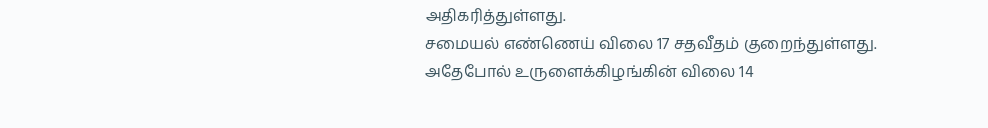அதிகரித்துள்ளது.
சமையல் எண்ணெய் விலை 17 சதவீதம் குறைந்துள்ளது. அதேபோல் உருளைக்கிழங்கின் விலை 14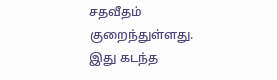சதவீதம் குறைந்துள்ளது. இது கடந்த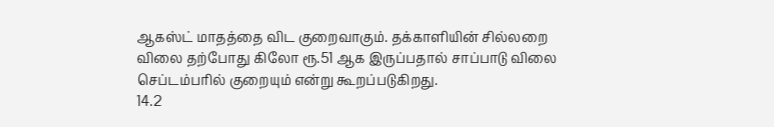ஆகஸ்ட் மாதத்தை விட குறைவாகும். தக்காளியின் சில்லறை விலை தற்போது கிலோ ரூ.51 ஆக இருப்பதால் சாப்பாடு விலை செப்டம்பரில் குறையும் என்று கூறப்படுகிறது.
14.2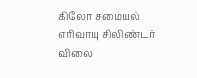கிலோ சமையல் எரிவாயு சிலிண்டர் விலை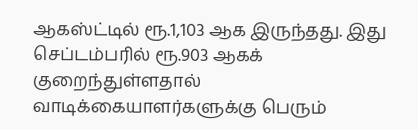ஆகஸ்ட்டில் ரூ.1,103 ஆக இருந்தது. இது செப்டம்பரில் ரூ.903 ஆகக் குறைந்துள்ளதால் வாடிக்கையாளர்களுக்கு பெரும்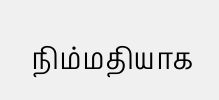நிம்மதியாக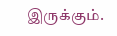இருக்கும்.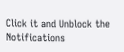Click it and Unblock the Notifications